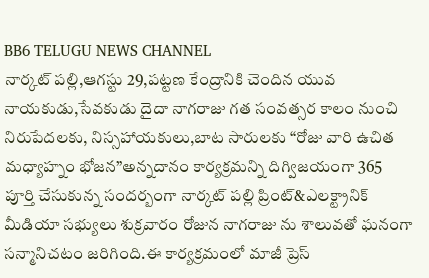BB6 TELUGU NEWS CHANNEL
నార్కట్ పల్లి,ఆగస్టు 29,పట్టణ కేంద్రానికి చెందిన యువ నాయకుడు,సేవకుడు దైదా నాగరాజు గత సంవత్సర కాలం నుంచి నిరుపేదలకు, నిస్సహాయకులు,బాట సారులకు “రోజు వారి ఉచిత మధ్యాహ్నం భోజన”అన్నదానం కార్యక్రమన్ని దిగ్విజయంగా 365 పూర్తి చేసుకున్న సందర్బంగా నార్కట్ పల్లి ప్రింట్&ఎలక్ట్రానిక్ మీడియా సభ్యులు శుక్రవారం రోజున నాగరాజు ను శాలువతో ఘనంగా సన్మానిచటం జరిగింది.ఈ కార్యక్రమంలో మాజీ ప్రెస్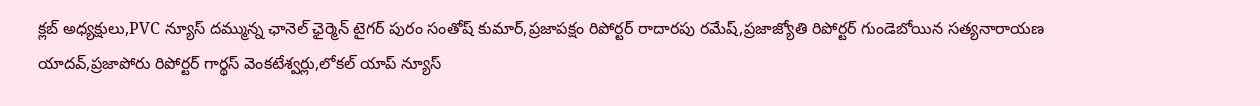క్లబ్ అధ్యక్షులు,PVC న్యూస్ దమ్మున్న ఛానెల్ ఛైర్మెన్ టైగర్ పురం సంతోష్ కుమార్,ప్రజాపక్షం రిపోర్టర్ రాదారపు రమేష్,ప్రజాజ్యోతి రిపోర్టర్ గుండెబోయిన సత్యనారాయణ యాదవ్,ప్రజాపోరు రిపోర్టర్ గార్థస్ వెంకటేశ్వర్లు,లోకల్ యాప్ న్యూస్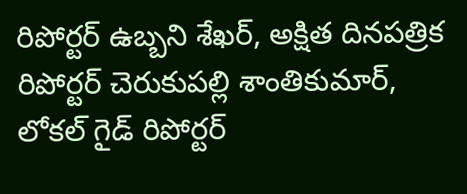రిపోర్టర్ ఉబ్బని శేఖర్, అక్షిత దినపత్రిక రిపోర్టర్ చెరుకుపల్లి శాంతికుమార్, లోకల్ గైడ్ రిపోర్టర్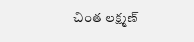చింత లక్ష్మణ్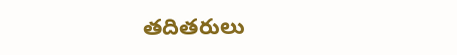తదితరులు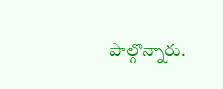పాల్గొన్నారు.